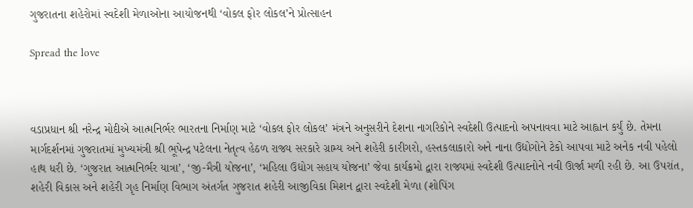ગુજરાતના શહેરોમાં સ્વદેશી મેળાઓના આયોજનથી ‘વોકલ ફોર લોકલ’ને પ્રોત્સાહન

Spread the love



વડાપ્રધાન શ્રી નરેન્દ્ર મોદીએ આત્મનિર્ભર ભારતના નિર્માણ માટે ‘વોકલ ફોર લોકલ’ મંત્રને અનુસરીને દેશના નાગરિકોને સ્વદેશી ઉત્પાદનો અપનાવવા માટે આહ્વાન કર્યું છે. તેમના માર્ગદર્શનમાં ગુજરાતમાં મુખ્યમંત્રી શ્રી ભૂપેન્દ્ર પટેલના નેતૃત્વ હેઠળ રાજ્ય સરકારે ગ્રામ્ય અને શહેરી કારીગરો, હસ્તકલાકારો અને નાના ઉદ્યોગોને ટેકો આપવા માટે અનેક નવી પહેલો હાથ ધરી છે. ‘ગુજરાત આત્મનિર્ભર યાત્રા’, ‘જી-મૈત્રી યોજના’, ‘મહિલા ઉદ્યોગ સહાય યોજના’ જેવા કાર્યક્રમો દ્વારા રાજ્યમાં સ્વદેશી ઉત્પાદનોને નવી ઊર્જા મળી રહી છે. આ ઉપરાંત, શહેરી વિકાસ અને શહેરી ગૃહ નિર્માણ વિભાગ અંતર્ગત ગુજરાત શહેરી આજીવિકા મિશન દ્વારા સ્વદેશી મેળા (શોપિંગ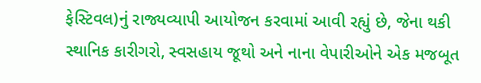ફેસ્ટિવલ)નું રાજ્યવ્યાપી આયોજન કરવામાં આવી રહ્યું છે, જેના થકી સ્થાનિક કારીગરો, સ્વસહાય જૂથો અને નાના વેપારીઓને એક મજબૂત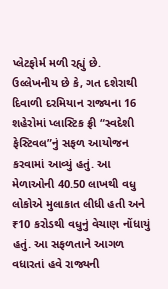પ્લેટફોર્મ મળી રહ્યું છે.
ઉલ્લેખનીય છે કે, ગત દશેરાથી દિવાળી દરમિયાન રાજ્યના 16 શહેરોમાં પ્લાસ્ટિક ફ્રી “સ્વદેશી ફેસ્ટિવલ”નું સફળ આયોજન કરવામાં આવ્યું હતું. આ મેળાઓની 40.50 લાખથી વધુ લોકોએ મુલાકાત લીધી હતી અને ₹10 કરોડથી વધુનું વેચાણ નોંધાયું હતું. આ સફળતાને આગળ વધારતાં હવે રાજ્યની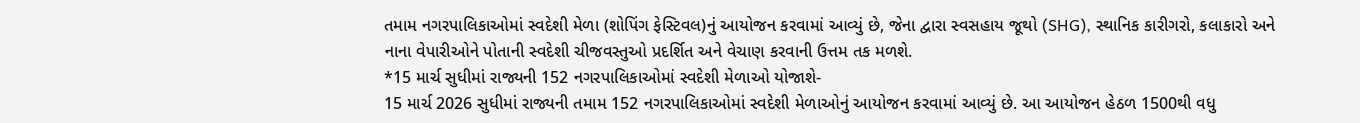તમામ નગરપાલિકાઓમાં સ્વદેશી મેળા (શોપિંગ ફેસ્ટિવલ)નું આયોજન કરવામાં આવ્યું છે, જેના દ્વારા સ્વસહાય જૂથો (SHG), સ્થાનિક કારીગરો, કલાકારો અને નાના વેપારીઓને પોતાની સ્વદેશી ચીજવસ્તુઓ પ્રદર્શિત અને વેચાણ કરવાની ઉત્તમ તક મળશે.
*15 માર્ચ સુધીમાં રાજ્યની 152 નગરપાલિકાઓમાં સ્વદેશી મેળાઓ યોજાશે-
15 માર્ચ 2026 સુધીમાં રાજ્યની તમામ 152 નગરપાલિકાઓમાં સ્વદેશી મેળાઓનું આયોજન કરવામાં આવ્યું છે. આ આયોજન હેઠળ 1500થી વધુ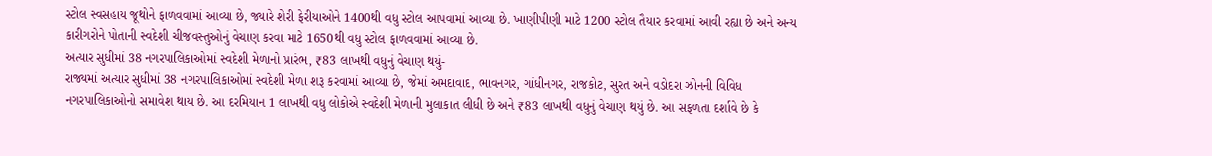સ્ટોલ સ્વસહાય જૂથોને ફાળવવામાં આવ્યા છે, જ્યારે શેરી ફેરીયાઓને 1400થી વધુ સ્ટોલ આપવામાં આવ્યા છે. ખાણીપીણી માટે 1200 સ્ટોલ તૈયાર કરવામાં આવી રહ્યા છે અને અન્ય કારીગરોને પોતાની સ્વદેશી ચીજવસ્તુઓનું વેચાણ કરવા માટે 1650થી વધુ સ્ટોલ ફાળવવામાં આવ્યા છે.
અત્યાર સુધીમાં 38 નગરપાલિકાઓમાં સ્વદેશી મેળાનો પ્રારંભ, ₹83 લાખથી વધુનું વેચાણ થયું-
રાજ્યમાં અત્યાર સુધીમાં 38 નગરપાલિકાઓમાં સ્વદેશી મેળા શરૂ કરવામાં આવ્યા છે, જેમાં અમદાવાદ, ભાવનગર, ગાંધીનગર, રાજકોટ, સુરત અને વડોદરા ઝોનની વિવિધ નગરપાલિકાઓનો સમાવેશ થાય છે. આ દરમિયાન 1 લાખથી વધુ લોકોએ સ્વદેશી મેળાની મુલાકાત લીધી છે અને ₹83 લાખથી વધુનું વેચાણ થયું છે. આ સફળતા દર્શાવે છે કે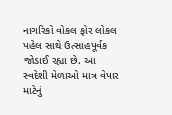નાગરિકો વોકલ ફોર લોકલ પહેલ સાથે ઉત્સાહપૂર્વક જોડાઈ રહ્યા છે. આ સ્વદેશી મેળાઓ માત્ર વેપાર માટેનું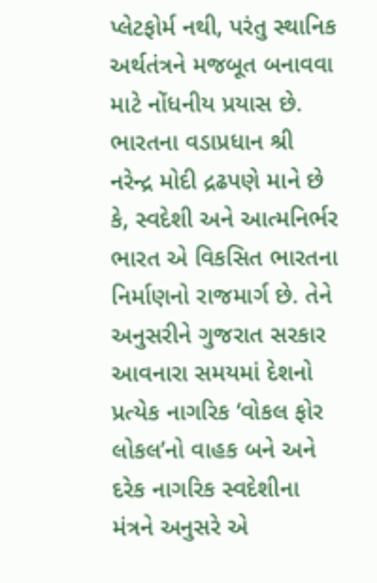પ્લેટફોર્મ નથી, પરંતુ સ્થાનિક અર્થતંત્રને મજબૂત બનાવવા માટે નોંધનીય પ્રયાસ છે.
ભારતના વડાપ્રધાન શ્રી નરેન્દ્ર મોદી દ્રઢપણે માને છે કે, સ્વદેશી અને આત્મનિર્ભર ભારત એ વિકસિત ભારતના નિર્માણનો રાજમાર્ગ છે. તેને અનુસરીને ગુજરાત સરકાર આવનારા સમયમાં દેશનો પ્રત્યેક નાગરિક ‘વોકલ ફોર લોકલ’નો વાહક બને અને દરેક નાગરિક સ્વદેશીના મંત્રને અનુસરે એ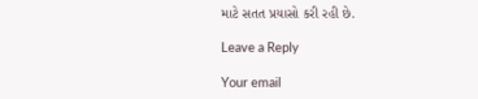માટે સતત પ્રયાસો કરી રહી છે.

Leave a Reply

Your email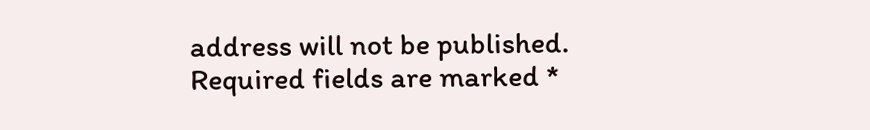address will not be published. Required fields are marked *